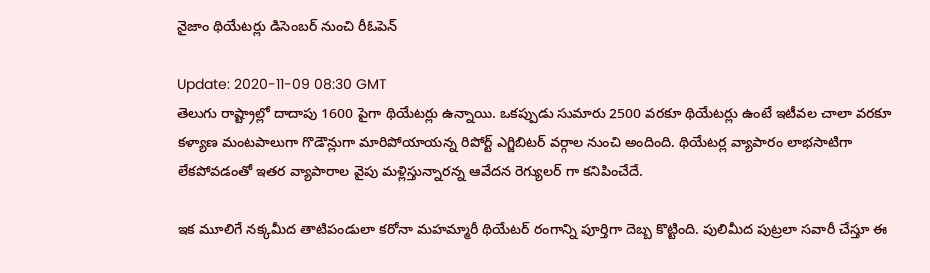నైజాం థియేట‌ర్లు డిసెంబ‌ర్ నుంచి రీఓపెన్

Update: 2020-11-09 08:30 GMT
తెలుగు రాష్ట్రాల్లో దాదాపు 1600 పైగా థియేట‌ర్లు ఉన్నాయి. ఒక‌ప్పుడు సుమారు 2500 వ‌ర‌కూ థియేట‌ర్లు ఉంటే ఇటీవ‌ల చాలా వ‌ర‌కూ క‌ళ్యాణ మంట‌పాలుగా గొడౌన్లుగా మారిపోయాయ‌న్న రిపోర్ట్ ఎగ్జిబిట‌ర్ వ‌ర్గాల నుంచి అందింది. థియేట‌ర్ల వ్యాపారం లాభ‌సాటిగా లేక‌పోవ‌డంతో ఇత‌ర వ్యాపారాల వైపు మ‌ళ్లిస్తున్నార‌న్న ఆవేద‌న రెగ్యుల‌ర్ గా క‌నిపించేదే.

ఇక మూలిగే న‌క్క‌మీద తాటిపండులా క‌రోనా మ‌హ‌మ్మారీ థియేట‌ర్ రంగాన్ని పూర్తిగా దెబ్బ కొట్టింది. పులిమీద పుట్ర‌లా స‌వారీ చేస్తూ ఈ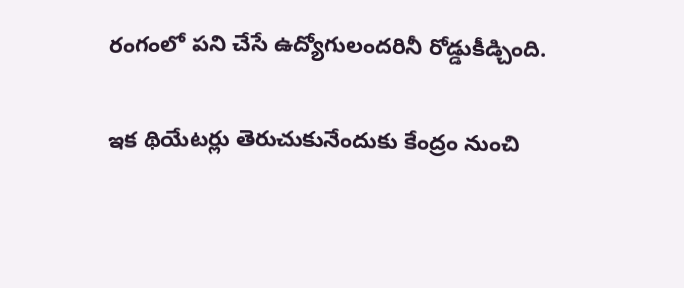రంగంలో ప‌ని చేసే ఉద్యోగులంద‌రినీ రోడ్డుకీడ్చింది.

ఇక థియేట‌ర్లు తెరుచుకునేందుకు కేంద్రం నుంచి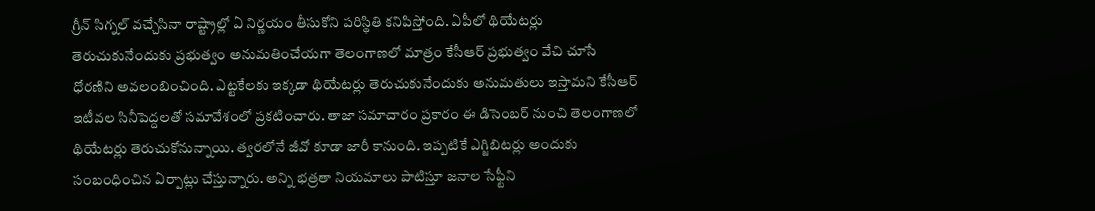గ్రీన్ సిగ్న‌ల్ వ‌చ్చేసినా రాష్ట్రాల్లో ఏ నిర్ణ‌యం తీసుకోని ప‌రిస్థితి క‌నిపిస్తోంది. ఏపీలో థియేట‌ర్లు తెరుచుకునేందుకు ప్ర‌భుత్వం అనుమ‌తించేయ‌గా తెలంగాణ‌లో మాత్రం కేసీఆర్ ప్ర‌భుత్వం వేచి చూసే ధోర‌ణిని అవ‌లంబించింది. ఎట్ట‌కేల‌కు ఇక్క‌డా థియేట‌ర్లు తెరుచుకునేందుకు అనుమ‌తులు ఇస్తామ‌ని కేసీఆర్ ఇటీవ‌ల సినీపెద్ద‌ల‌తో స‌మావేశంలో ప్ర‌క‌టించారు. తాజా స‌మాచారం ప్ర‌కారం ఈ డిసెంబ‌ర్ నుంచి తెలంగాణ‌లో థియేట‌ర్లు తెరుచుకోనున్నాయి. త్వ‌ర‌లోనే జీవో కూడా జారీ కానుంది. ఇప్ప‌టికే ఎగ్జిబిట‌ర్లు అందుకు సంబంధించిన ఏర్పాట్లు చేస్తున్నారు. అన్ని భ‌త్ర‌తా నియ‌మాలు పాటిస్తూ జ‌నాల సేఫ్టీని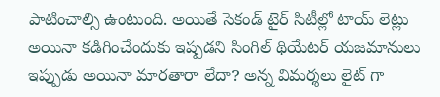పాటించాల్సి ఉంటుంది. అయితే సెకండ్ టైర్ సిటీల్లో టాయ్ లెట్లు అయినా క‌డిగించేందుకు ఇష్ప‌డ‌ని సింగిల్ థియేట‌ర్ య‌జ‌మానులు ఇప్పుడు అయినా మార‌తారా లేదా? అన్న విమ‌ర్శ‌లు లైట్ గా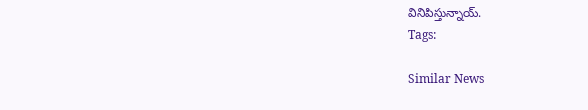వినిపిస్తున్నాయ్.
Tags:

Similar News